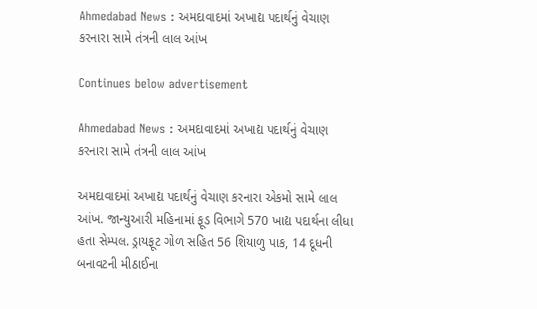Ahmedabad News : અમદાવાદમાં અખાદ્ય પદાર્થનું વેચાણ કરનારા સામે તંત્રની લાલ આંખ

Continues below advertisement

Ahmedabad News : અમદાવાદમાં અખાદ્ય પદાર્થનું વેચાણ કરનારા સામે તંત્રની લાલ આંખ

અમદાવાદમાં અખાદ્ય પદાર્થનું વેચાણ કરનારા એકમો સામે લાલ આંખ. જાન્યુઆરી મહિનામાં ફૂડ વિભાગે 570 ખાદ્ય પદાર્થના લીધા હતા સેમ્પલ. ડ્રાયફૂટ ગોળ સહિત 56 શિયાળુ પાક, 14 દૂધની બનાવટની મીઠાઈના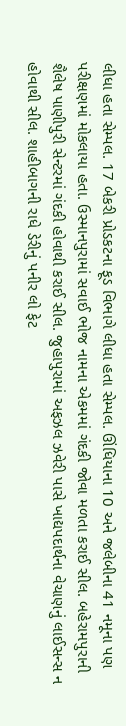લીધા હતા સેમ્પલ. 17 બેકરી પ્રોડકટના ફૂડ વિભાગે લીધા હતા સેમ્પલ. ઊંધિયાના 10 અને જલેબીના 41 નમૂના પણ પરીક્ષણમાં મોકલાયા હતા. ઉસ્માનપુરામાં સવાઈ ભોજ નામના એકમમાં ગંદકી જોવા મળતા કરાઈ સીલ. બહેરામપુરાની શૈલેષ પાણીપુરી સેન્ટરમાં ગંદકી હોવાથી કરાઈ સીલ. જુહાપુરામાં અફઝલ ઝવેરી પાસે ખાદ્યપદાર્થના વેચાણનું લાઈસન્સ ન હોવાથી સીલ. શાહીબાગની રાધે ડેરીનું પનીર લો ફેટ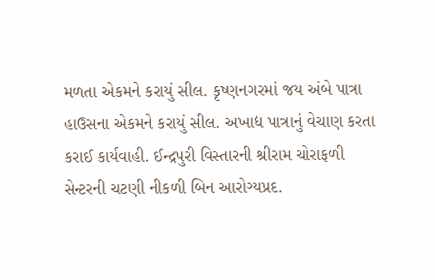મળતા એકમને કરાયું સીલ. કૃષ્ણનગરમાં જય અંબે પાત્રા હાઉસના એકમને કરાયું સીલ. અખાદ્ય પાત્રાનું વેચાણ કરતા કરાઈ કાર્યવાહી. ઈન્દ્રપુરી વિસ્તારની શ્રીરામ ચોરાફળી સેન્ટરની ચટણી નીકળી બિન આરોગ્યપ્રદ.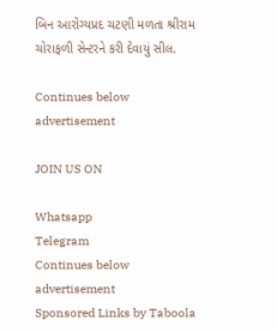બિન આરોગ્યપ્રદ ચટણી મળતા શ્રીરામ ચોરાફળી સેન્ટરને કરી દેવાયું સીલ.

Continues below advertisement

JOIN US ON

Whatsapp
Telegram
Continues below advertisement
Sponsored Links by Taboola